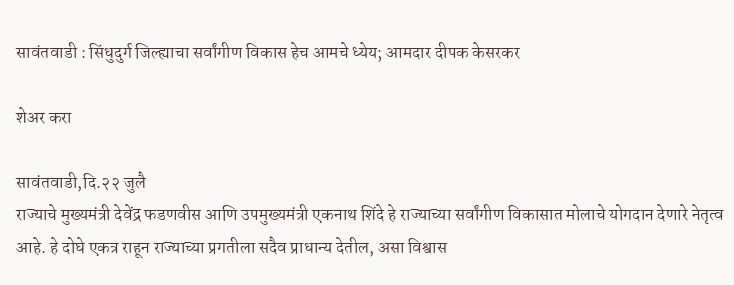सावंतवाडी : सिंधुदुर्ग जिल्ह्याचा सर्वांगीण विकास हेच आमचे ध्येय; आमदार दीपक केसरकर

शेअर करा

सावंतवाडी,दि.२२ जुलै
राज्याचे मुख्यमंत्री देवेंद्र फडणवीस आणि उपमुख्यमंत्री एकनाथ शिंदे हे राज्याच्या सर्वांगीण विकासात मोलाचे योगदान देणारे नेतृत्व आहे. हे दोघे एकत्र राहून राज्याच्या प्रगतीला सदैव प्राधान्य देतील, असा विश्वास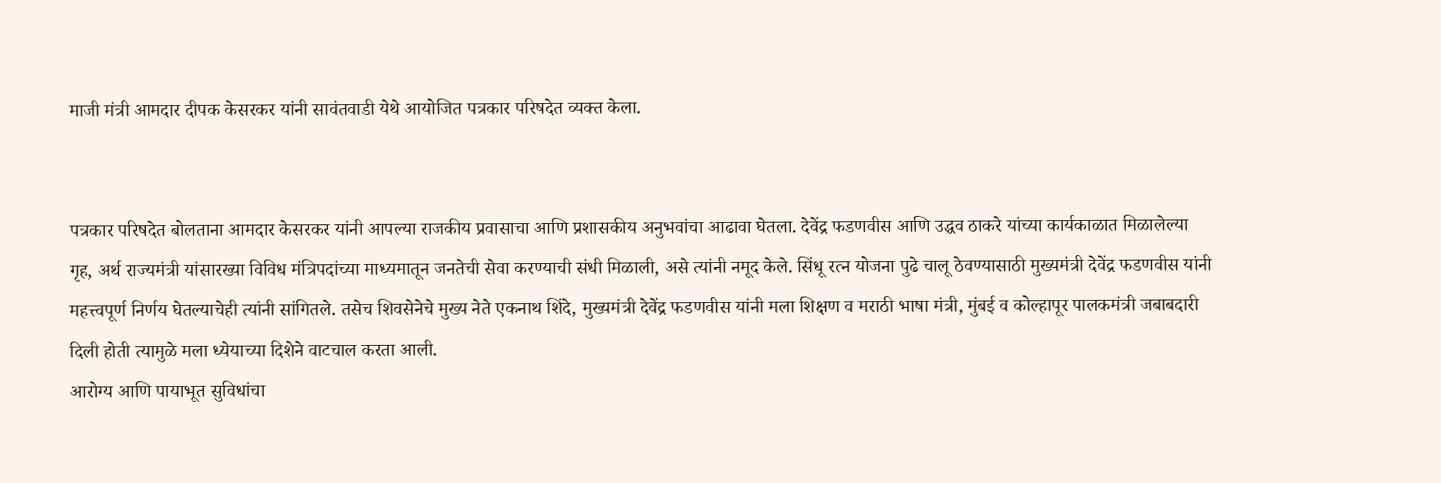माजी मंत्री आमदार दीपक केसरकर यांनी सावंतवाडी येथे आयोजित पत्रकार परिषदेत व्यक्त केला.


पत्रकार परिषदेत बोलताना आमदार केसरकर यांनी आपल्या राजकीय प्रवासाचा आणि प्रशासकीय अनुभवांचा आढावा घेतला. देवेंद्र फडणवीस आणि उद्धव ठाकरे यांच्या कार्यकाळात मिळालेल्या गृह, अर्थ राज्यमंत्री यांसारख्या विविध मंत्रिपदांच्या माध्यमातून जनतेची सेवा करण्याची संधी मिळाली, असे त्यांनी नमूद केले. सिंधू रत्न योजना पुढे चालू ठेवण्यासाठी मुख्यमंत्री देवेंद्र फडणवीस यांनी महत्त्वपूर्ण निर्णय घेतल्याचेही त्यांनी सांगितले. तसेच शिवसेनेचे मुख्य नेते एकनाथ शिंदे, मुख्यमंत्री देवेंद्र फडणवीस यांनी मला शिक्षण व मराठी भाषा मंत्री, मुंबई व कोल्हापूर पालकमंत्री जबाबदारी दिली होती त्यामुळे मला ध्येयाच्या दिशेने वाटचाल करता आली.
आरोग्य आणि पायाभूत सुविधांचा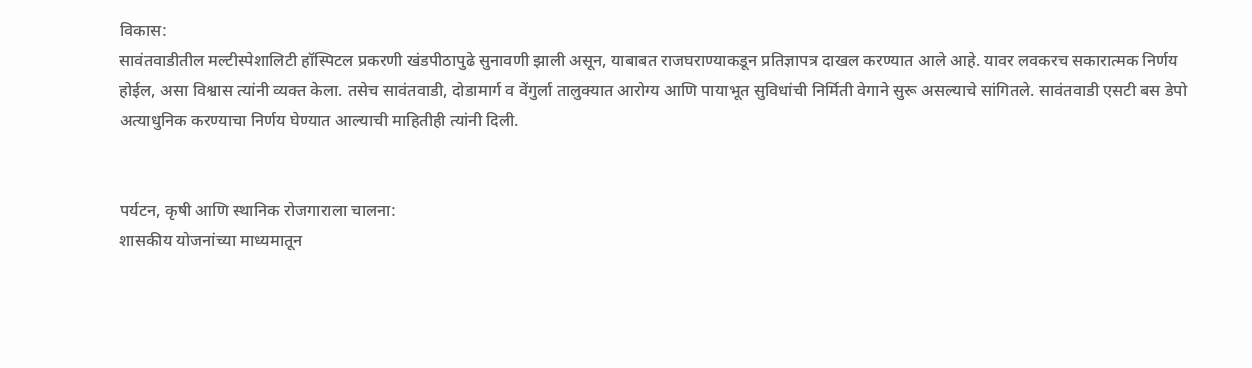विकास:
सावंतवाडीतील मल्टीस्पेशालिटी हॉस्पिटल प्रकरणी खंडपीठापुढे सुनावणी झाली असून, याबाबत राजघराण्याकडून प्रतिज्ञापत्र दाखल करण्यात आले आहे. यावर लवकरच सकारात्मक निर्णय होईल, असा विश्वास त्यांनी व्यक्त केला. तसेच सावंतवाडी, दोडामार्ग व वेंगुर्ला तालुक्यात आरोग्य आणि पायाभूत सुविधांची निर्मिती वेगाने सुरू असल्याचे सांगितले. सावंतवाडी एसटी बस डेपो अत्याधुनिक करण्याचा निर्णय घेण्यात आल्याची माहितीही त्यांनी दिली.


पर्यटन, कृषी आणि स्थानिक रोजगाराला चालना:
शासकीय योजनांच्या माध्यमातून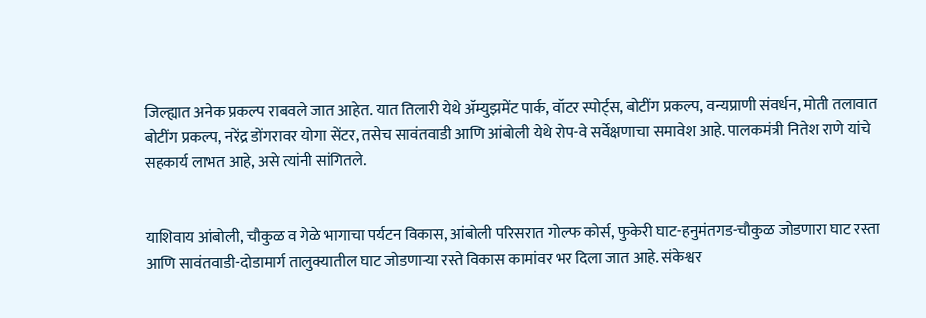जिल्ह्यात अनेक प्रकल्प राबवले जात आहेत. यात तिलारी येथे ॲम्युझमेंट पार्क, वॉटर स्पोर्ट्स, बोटींग प्रकल्प, वन्यप्राणी संवर्धन, मोती तलावात बोटींग प्रकल्प, नरेंद्र डोंगरावर योगा सेंटर, तसेच सावंतवाडी आणि आंबोली येथे रोप-वे सर्वेक्षणाचा समावेश आहे. पालकमंत्री नितेश राणे यांचे सहकार्य लाभत आहे, असे त्यांनी सांगितले.


याशिवाय आंबोली, चौकुळ व गेळे भागाचा पर्यटन विकास, आंबोली परिसरात गोल्फ कोर्स, फुकेरी घाट-हनुमंतगड-चौकुळ जोडणारा घाट रस्ता आणि सावंतवाडी-दोडामार्ग तालुक्यातील घाट जोडणाऱ्या रस्ते विकास कामांवर भर दिला जात आहे. संकेश्वर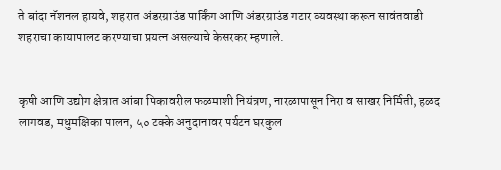ते बांदा नॅशनल हायवे, शहरात अंडरग्राउंड पार्किंग आणि अंडरग्राउंड गटार व्यवस्था करून सावंतवाडी शहराचा कायापालट करण्याचा प्रयत्न असल्याचे केसरकर म्हणाले.


कृषी आणि उद्योग क्षेत्रात आंबा पिकावरील फळमाशी नियंत्रण, नारळापासून निरा व साखर निर्मिती, हळद लागवड, मधुमक्षिका पालन, ५० टक्के अनुदानावर पर्यटन घरकुल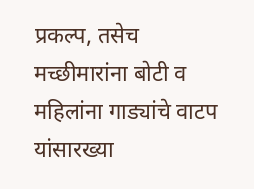प्रकल्प, तसेच मच्छीमारांना बोटी व महिलांना गाड्यांचे वाटप यांसारख्या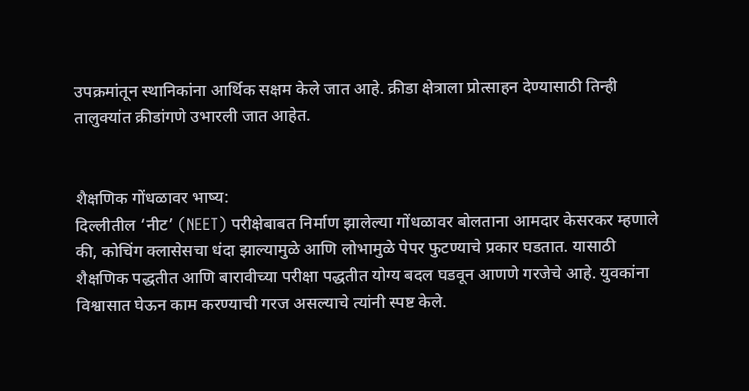उपक्रमांतून स्थानिकांना आर्थिक सक्षम केले जात आहे. क्रीडा क्षेत्राला प्रोत्साहन देण्यासाठी तिन्ही तालुक्यांत क्रीडांगणे उभारली जात आहेत.


शैक्षणिक गोंधळावर भाष्य:
दिल्लीतील ‘नीट’ (NEET) परीक्षेबाबत निर्माण झालेल्या गोंधळावर बोलताना आमदार केसरकर म्हणाले की, कोचिंग क्लासेसचा धंदा झाल्यामुळे आणि लोभामुळे पेपर फुटण्याचे प्रकार घडतात. यासाठी शैक्षणिक पद्धतीत आणि बारावीच्या परीक्षा पद्धतीत योग्य बदल घडवून आणणे गरजेचे आहे. युवकांना विश्वासात घेऊन काम करण्याची गरज असल्याचे त्यांनी स्पष्ट केले.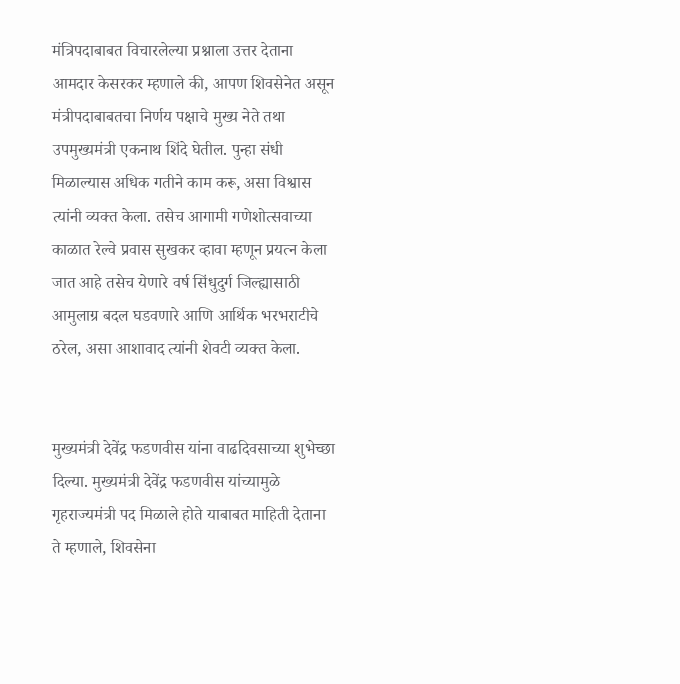मंत्रिपदाबाबत विचारलेल्या प्रश्नाला उत्तर देताना आमदार केसरकर म्हणाले की, आपण शिवसेनेत असून मंत्रीपदाबाबतचा निर्णय पक्षाचे मुख्य नेते तथा उपमुख्यमंत्री एकनाथ शिंदे घेतील. पुन्हा संधी मिळाल्यास अधिक गतीने काम करू, असा विश्वास त्यांनी व्यक्त केला. तसेच आगामी गणेशोत्सवाच्या काळात रेल्वे प्रवास सुखकर व्हावा म्हणून प्रयत्न केला जात आहे तसेच येणारे वर्ष सिंधुदुर्ग जिल्ह्यासाठी आमुलाग्र बदल घडवणारे आणि आर्थिक भरभराटीचे ठरेल, असा आशावाद त्यांनी शेवटी व्यक्त केला.


मुख्यमंत्री देवेंद्र फडणवीस यांना वाढदिवसाच्या शुभेच्छा दिल्या. मुख्यमंत्री देवेंद्र फडणवीस यांच्यामुळे गृहराज्यमंत्री पद मिळाले होते याबाबत माहिती देताना ते म्हणाले, शिवसेना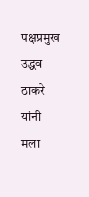पक्षप्रमुख उद्धव ठाकरे यांनी मला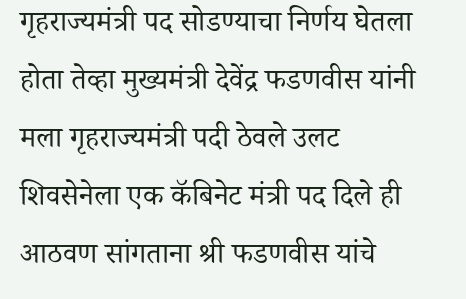गृहराज्यमंत्री पद सोडण्याचा निर्णय घेतला होता तेव्हा मुख्यमंत्री देवेंद्र फडणवीस यांनी मला गृहराज्यमंत्री पदी ठेवले उलट शिवसेनेला एक कॅबिनेट मंत्री पद दिले ही आठवण सांगताना श्री फडणवीस यांचे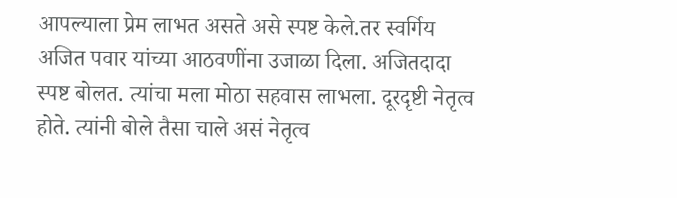आपल्याला प्रेम लाभत असते असे स्पष्ट केले.तर स्वर्गिय अजित पवार यांच्या आठवणींना उजाळा दिला. अजितदादा स्पष्ट बोलत. त्यांचा मला मोठा सहवास लाभला. दूरदृष्टी नेतृत्व होते. त्यांनी बोले तैसा चाले असं नेतृत्व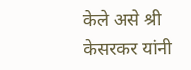केले असे श्री केसरकर यांनी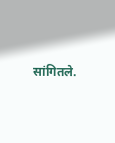सांगितले.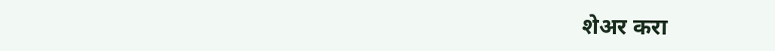शेअर करा